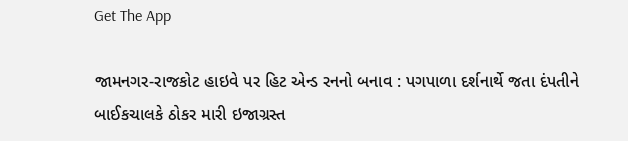Get The App

જામનગર-રાજકોટ હાઇવે પર હિટ એન્ડ રનનો બનાવ : પગપાળા દર્શનાર્થે જતા દંપતીને બાઈકચાલકે ઠોકર મારી ઇજાગ્રસ્ત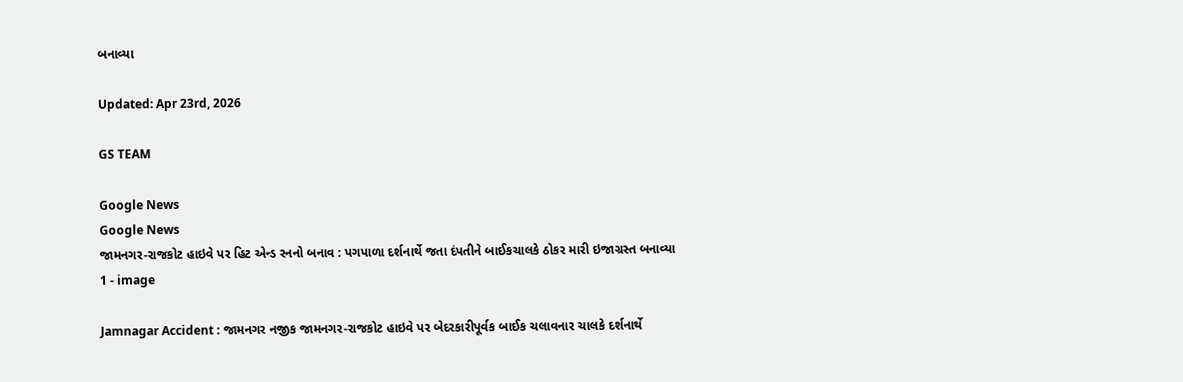બનાવ્યા

Updated: Apr 23rd, 2026

GS TEAM

Google News
Google News
જામનગર-રાજકોટ હાઇવે પર હિટ એન્ડ રનનો બનાવ : પગપાળા દર્શનાર્થે જતા દંપતીને બાઈકચાલકે ઠોકર મારી ઇજાગ્રસ્ત બનાવ્યા 1 - image

Jamnagar Accident : જામનગર નજીક જામનગર-રાજકોટ હાઇવે પર બેદરકારીપૂર્વક બાઈક ચલાવનાર ચાલકે દર્શનાર્થે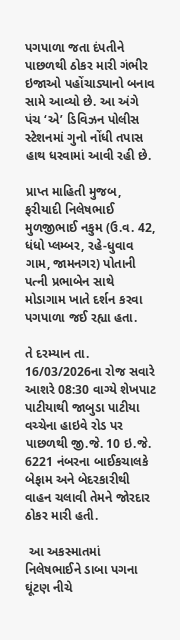પગપાળા જતા દંપતીને પાછળથી ઠોકર મારી ગંભીર ઇજાઓ પહોંચાડ્યાનો બનાવ સામે આવ્યો છે. આ અંગે પંચ ‘એ’ ડિવિઝન પોલીસ સ્ટેશનમાં ગુનો નોંધી તપાસ હાથ ધરવામાં આવી રહી છે.

પ્રાપ્ત માહિતી મુજબ, ફરીયાદી નિલેષભાઈ મુળજીભાઈ નકુમ (ઉ.વ. 42, ધંધો પ્લમ્બર, રહે-ધુવાવ ગામ, જામનગર) પોતાની પત્ની પ્રભાબેન સાથે મોડાગામ ખાતે દર્શન કરવા પગપાળા જઈ રહ્યા હતા.

તે દરમ્યાન તા. 16/03/2026ના રોજ સવારે આશરે 08:30 વાગ્યે શેખપાટ પાટીયાથી જાબુડા પાટીયા વચ્ચેના હાઇવે રોડ પર પાછળથી જી.જે. 10 ઇ.જે. 6221 નંબરના બાઈકચાલકે બેફામ અને બેદરકારીથી વાહન ચલાવી તેમને જોરદાર ઠોકર મારી હતી.

 આ અકસ્માતમાં નિલેષભાઈને ડાબા પગના ઘૂંટણ નીચે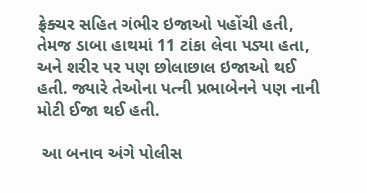ફ્રેક્ચર સહિત ગંભીર ઇજાઓ પહોંચી હતી, તેમજ ડાબા હાથમાં 11 ટાંકા લેવા પડ્યા હતા, અને શરીર પર પણ છોલાછાલ ઇજાઓ થઈ હતી. જ્યારે તેઓના પત્ની પ્રભાબેનને પણ નાની મોટી ઈજા થઈ હતી.

 આ બનાવ અંગે પોલીસ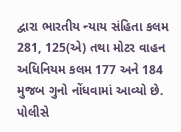દ્વારા ભારતીય ન્યાય સંહિતા કલમ 281, 125(એ) તથા મોટર વાહન અધિનિયમ કલમ 177 અને 184 મુજબ ગુનો નોંધવામાં આવ્યો છે. પોલીસે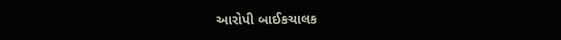આરોપી બાઈકચાલક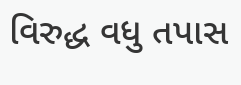વિરુદ્ધ વધુ તપાસ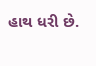હાથ ધરી છે.